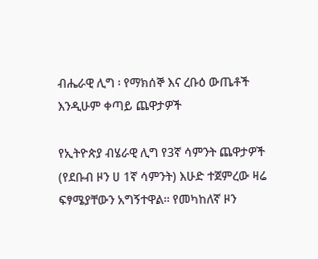ብሔራዊ ሊግ ፡ የማክሰኞ እና ረቡዕ ውጤቶች እንዲሁም ቀጣይ ጨዋታዎች

የኢትዮጵያ ብሄራዊ ሊግ የ3ኛ ሳምንት ጨዋታዎች (የደቡብ ዞን ሀ 1ኛ ሳምንት) እሁድ ተጀምረው ዛሬ ፍፃሜያቸውን አግኝተዋል፡፡ የመካከለኛ ዞን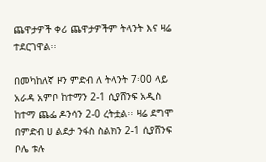ጨዋታዎች ቀሪ ጨዋታዎችም ትላንት እና ዛሬ ተደርገዋል፡፡

በመካከለኛ ዞን ምድብ ለ ትላንት 7፡00 ላይ አራዳ አምቦ ከተማን 2-1 ሲያሸንፍ አዲስ ከተማ ጨፌ ዶንሳን 2-0 ረትቷል፡፡ ዛሬ ደግሞ በምድብ ሀ ልደታ ንፋስ ስልክን 2-1 ሲያሸንፍ ቦሌ ቱሉ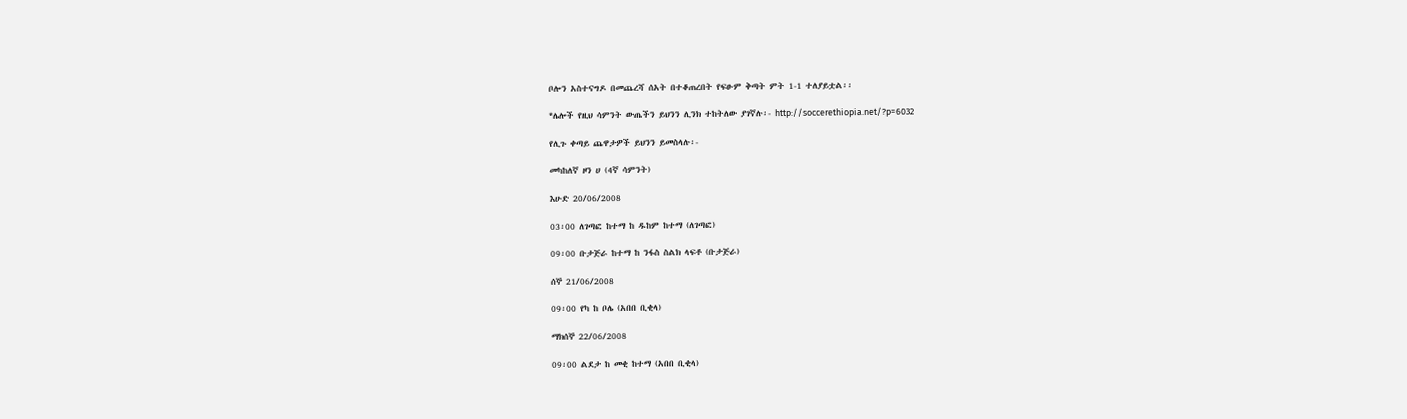ቦሎን አስተናግዶ በመጨረሻ ሰአት በተቆጠረበት የፍፁም ቅጣት ምት 1-1 ተለያይቷል፡፡

*ሌሎች የዚህ ሳምንት ውጤችን ይህንን ሊንክ ተከትለው ያገኛሉ፡- http://soccerethiopia.net/?p=6032

የሊጉ ቀጣይ ጨዋታዎች ይህንን ይመስላሉ፡-

መካከለኛ ዞን ሀ (4ኛ ሳምንት)

እሁድ 20/06/2008

03፡00 ለገጣፎ ከተማ ከ ዱከም ከተማ (ለገጣፎ)

09፡00 ቡታጅራ ከተማ ከ ንፋስ ስልክ ላፍቶ (ቡታጅራ)

ሰኞ 21/06/2008

09፡00 የካ ከ ቦሌ (አበበ ቢቂላ)

ማክሰኞ 22/06/2008

09፡00 ልደታ ከ መቂ ከተማ (አበበ ቢቂላ)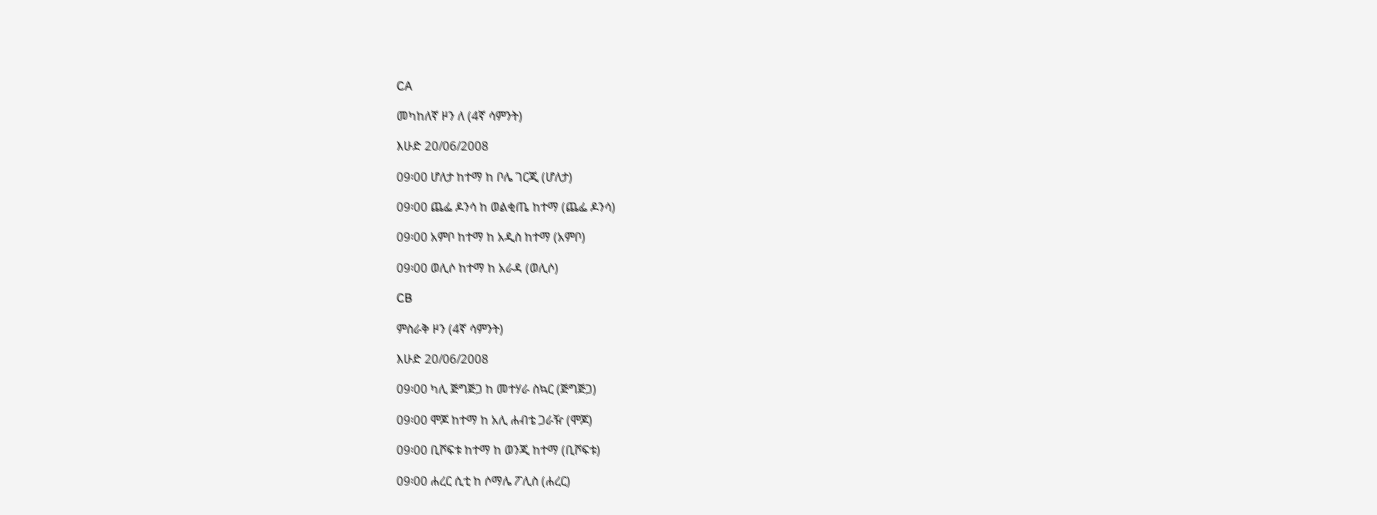CA

መካከለኛ ዞን ለ (4ኛ ሳምንት)

እሁድ 20/06/2008

09፡00 ሆለታ ከተማ ከ ቦሌ ገርጂ (ሆለታ)

09፡00 ጨፌ ዶንሳ ከ ወልቂጤ ከተማ (ጨፌ ዶንሳ)

09፡00 አምቦ ከተማ ከ አዲስ ከተማ (አምቦ)

09፡00 ወሊሶ ከተማ ከ አራዳ (ወሊሶ)

CB

ምስራቅ ዞን (4ኛ ሳምንት)

እሁድ 20/06/2008

09፡00 ካሊ ጅግጅጋ ከ መተሃራ ስኳር (ጅግጅጋ)

09፡00 ሞጆ ከተማ ከ አሊ ሐብቴ ጋራዥ (ሞጆ)

09፡00 ቢሾፍቱ ከተማ ከ ወንጂ ከተማ (ቢሾፍቱ)

09፡00 ሐረር ሲቲ ከ ሶማሌ ፖሊስ (ሐረር)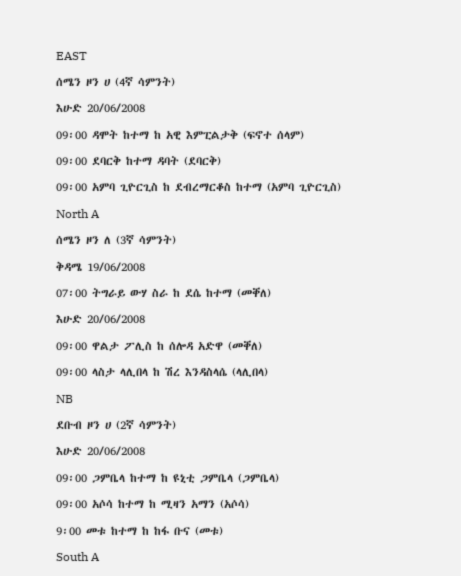EAST

ሰሜን ዞን ሀ (4ኛ ሳምንት)

እሁድ 20/06/2008

09፡00 ዳሞት ከተማ ከ አዊ እምፒልታቅ (ፍኖተ ሰላም)

09፡00 ደባርቅ ከተማ ዳባት (ደባርቅ)

09፡00 አምባ ጊዮርጊስ ከ ደብረማርቆስ ከተማ (አምባ ጊዮርጊስ)

North A

ሰሜን ዞን ለ (3ኛ ሳምንት)

ቅዳሜ 19/06/2008

07፡00 ትግራይ ውሃ ስራ ከ ደሴ ከተማ (መቐለ)

እሁድ 20/06/2008

09፡00 ዋልታ ፖሊስ ከ ሰሎዳ አድዋ (መቐለ)

09፡00 ላስታ ላሊበላ ከ ሽረ እንዳስላሴ (ላሊበላ)

NB

ደቡብ ዞን ሀ (2ኛ ሳምንት)

እሁድ 20/06/2008

09፡00 ጋምቤላ ከተማ ከ ዩኒቲ ጋምቤላ (ጋምቤላ)

09፡00 አሶሳ ከተማ ከ ሚዛን አማን (አሶሳ)

9፡00 መቱ ከተማ ከ ከፋ ቡና (መቱ)

South A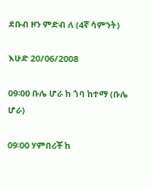ደቡብ ዞን ምድብ ለ (4ኛ ሳምንት)

እሁድ 20/06/2008

09፡00 ቡሌ ሆራ ከ ጎባ ከተማ (ቡሌ ሆራ)

09፡00 ሃምበሪቾ ከ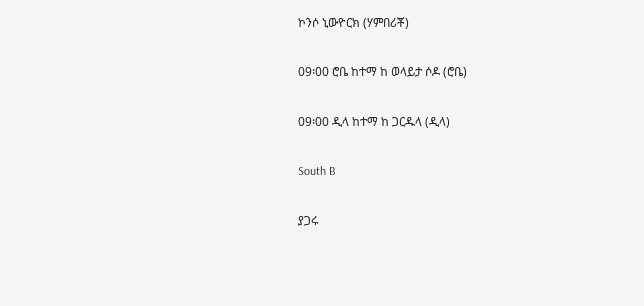ኮንሶ ኒውዮርክ (ሃምበሪቾ)

09፡00 ሮቤ ከተማ ከ ወላይታ ሶዶ (ሮቤ)

09፡00 ዲላ ከተማ ከ ጋርዱላ (ዲላ)

South B

ያጋሩ